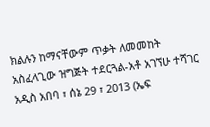ክልሉን ከማናቸውም ጥቃት ለመመከት አስፈላጊው ዝግጅት ተደርጓል-አቶ አገኘሁ ተሻገር
አዲስ አበባ ፣ ሰኔ 29 ፣ 2013 (ኤፍ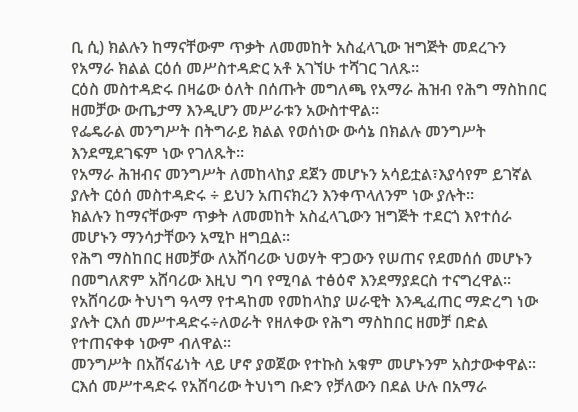ቢ ሲ) ክልሉን ከማናቸውም ጥቃት ለመመከት አስፈላጊው ዝግጅት መደረጉን የአማራ ክልል ርዕሰ መሥስተዳድር አቶ አገኘሁ ተሻገር ገለጹ፡፡
ርዕስ መስተዳድሩ በዛሬው ዕለት በሰጡት መግለጫ የአማራ ሕዝብ የሕግ ማስከበር ዘመቻው ውጤታማ እንዲሆን መሥራቱን አውስተዋል፡፡
የፌዴራል መንግሥት በትግራይ ክልል የወሰነው ውሳኔ በክልሉ መንግሥት እንደሚደገፍም ነው የገለጹት፡፡
የአማራ ሕዝብና መንግሥት ለመከላከያ ደጀን መሆኑን አሳይቷል፣እያሳየም ይገኛል ያሉት ርዕሰ መስተዳድሩ ÷ ይህን አጠናክረን እንቀጥላለንም ነው ያሉት።
ክልሉን ከማናቸውም ጥቃት ለመመከት አስፈላጊውን ዝግጅት ተደርጎ እየተሰራ መሆኑን ማንሳታቸውን አሚኮ ዘግቧል፡፡
የሕግ ማስከበር ዘመቻው ለአሸባሪው ህወሃት ዋጋውን የሠጠና የደመሰሰ መሆኑን በመግለጽም አሸባሪው እዚህ ግባ የሚባል ተፅዕኖ እንደማያደርስ ተናግረዋል፡፡
የአሸባሪው ትህነግ ዓላማ የተዳከመ የመከላከያ ሠራዊት እንዲፈጠር ማድረግ ነው ያሉት ርእሰ መሥተዳድሩ÷ለወራት የዘለቀው የሕግ ማስከበር ዘመቻ በድል የተጠናቀቀ ነውም ብለዋል።
መንግሥት በአሸናፊነት ላይ ሆኖ ያወጀው የተኩስ አቁም መሆኑንም አስታውቀዋል።
ርእሰ መሥተዳድሩ የአሸባሪው ትህነግ ቡድን የቻለውን በደል ሁሉ በአማራ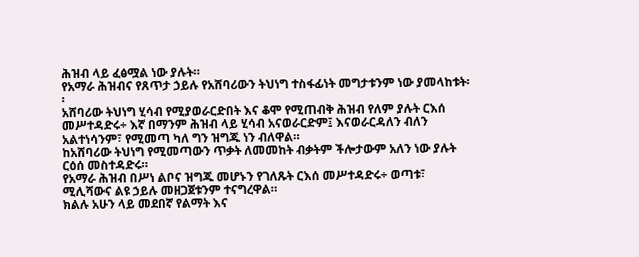ሕዝብ ላይ ፈፅሟል ነው ያሉት።
የአማራ ሕዝብና የጸጥታ ኃይሉ የአሸባሪውን ትህነግ ተስፋፊነት መግታቱንም ነው ያመላከቱት፡፡
አሸባሪው ትህነግ ሂሳብ የሚያወራርድበት እና ቆሞ የሚጠብቅ ሕዝብ የለም ያሉት ርእሰ መሥተዳድሩ÷ እኛ በማንም ሕዝብ ላይ ሂሳብ አናወራርድም፤ እናወራርዳለን ብለን አልተነሳንም፣ የሚመጣ ካለ ግን ዝግጁ ነን ብለዋል።
ከአሸባሪው ትህነግ የሚመጣውን ጥቃት ለመመከት ብቃትም ችሎታውም አለን ነው ያሉት ርዕሰ መስተዳድሩ።
የአማራ ሕዝብ በሥነ ልቦና ዝግጁ መሆኑን የገለጹት ርእሰ መሥተዳድሩ÷ ወጣቱ፣ ሚሊሻውና ልዩ ኃይሉ መዘጋጀቱንም ተናግረዋል።
ክልሉ አሁን ላይ መደበኛ የልማት እና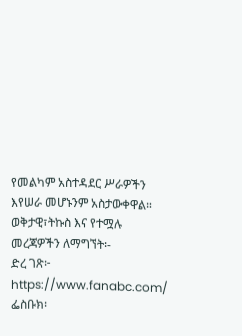የመልካም አስተዳደር ሥራዎችን እየሠራ መሆኑንም አስታውቀዋል።
ወቅታዊ፣ትኩስ እና የተሟሉ መረጃዎችን ለማግኘት፡-
ድረ ገጽ፦ https://www.fanabc.com/
ፌስቡክ፡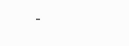-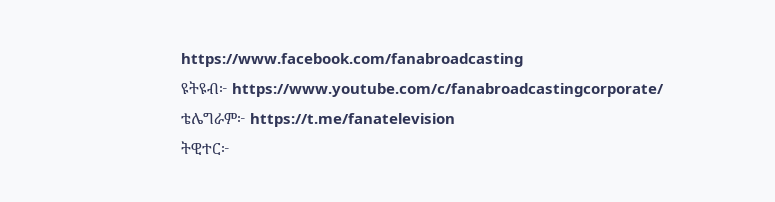https://www.facebook.com/fanabroadcasting
ዩትዩብ፦ https://www.youtube.com/c/fanabroadcastingcorporate/
ቴሌግራም፦ https://t.me/fanatelevision
ትዊተር፦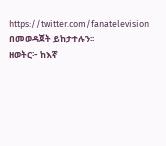https://twitter.com/fanatelevision በመወዳጀት ይከታተሉን፡፡
ዘወትር፦ ከእኛ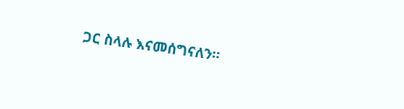ጋር ስላሉ እናመሰግናለን።